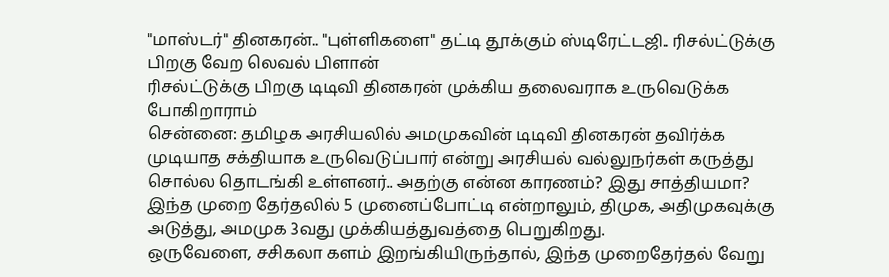"மாஸ்டர்" தினகரன்.. "புள்ளிகளை" தட்டி தூக்கும் ஸ்டிரேட்டஜி.. ரிசல்ட்டுக்கு பிறகு வேற லெவல் பிளான்
ரிசல்ட்டுக்கு பிறகு டிடிவி தினகரன் முக்கிய தலைவராக உருவெடுக்க போகிறாராம்
சென்னை: தமிழக அரசியலில் அமமுகவின் டிடிவி தினகரன் தவிர்க்க முடியாத சக்தியாக உருவெடுப்பார் என்று அரசியல் வல்லுநர்கள் கருத்து சொல்ல தொடங்கி உள்ளனர்.. அதற்கு என்ன காரணம்? இது சாத்தியமா?
இந்த முறை தேர்தலில் 5 முனைப்போட்டி என்றாலும், திமுக, அதிமுகவுக்கு அடுத்து, அமமுக 3வது முக்கியத்துவத்தை பெறுகிறது.
ஒருவேளை, சசிகலா களம் இறங்கியிருந்தால், இந்த முறைதேர்தல் வேறு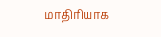மாதிரியாக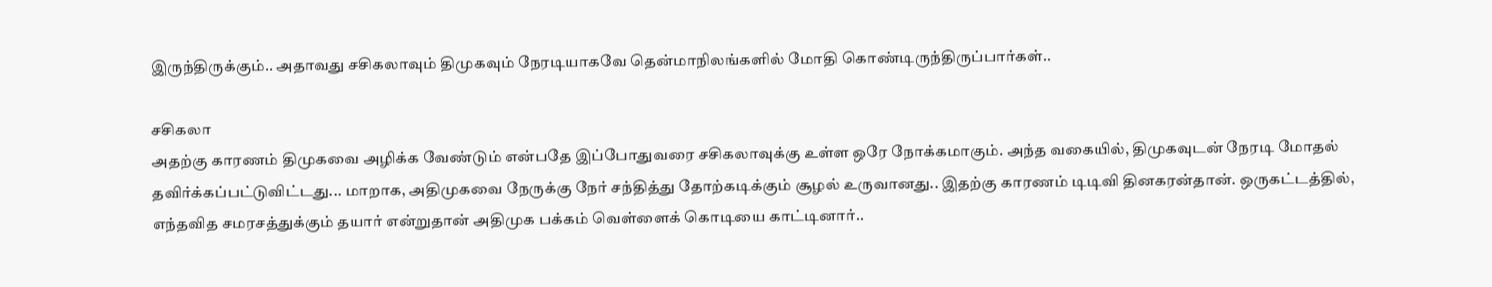இருந்திருக்கும்.. அதாவது சசிகலாவும் திமுகவும் நேரடியாகவே தென்மாநிலங்களில் மோதி கொண்டிருந்திருப்பார்கள்..

சசிகலா
அதற்கு காரணம் திமுகவை அழிக்க வேண்டும் என்பதே இப்போதுவரை சசிகலாவுக்கு உள்ள ஒரே நோக்கமாகும். அந்த வகையில், திமுகவுடன் நேரடி மோதல் தவிர்க்கப்பட்டுவிட்டது... மாறாக, அதிமுகவை நேருக்கு நேர் சந்தித்து தோற்கடிக்கும் சூழல் உருவானது.. இதற்கு காரணம் டிடிவி தினகரன்தான். ஒருகட்டத்தில், எந்தவித சமரசத்துக்கும் தயார் என்றுதான் அதிமுக பக்கம் வெள்ளைக் கொடியை காட்டினார்..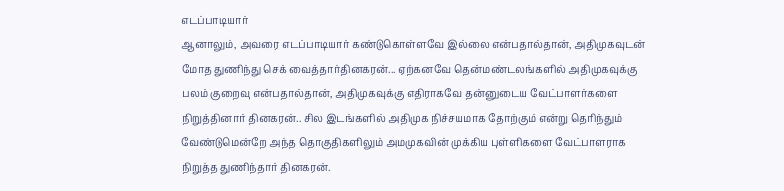எடப்பாடியார்
ஆனாலும், அவரை எடப்பாடியார் கண்டுகொள்ளவே இல்லை என்பதால்தான், அதிமுகவுடன் மோத துணிந்து செக் வைத்தார்தினகரன்... ஏற்கனவே தென்மண்டலங்களில் அதிமுகவுக்கு பலம் குறைவு என்பதால்தான், அதிமுகவுக்கு எதிராகவே தன்னுடைய வேட்பாளர்களை நிறுத்தினார் தினகரன்.. சில இடங்களில் அதிமுக நிச்சயமாக தோற்கும் என்று தெரிந்தும் வேண்டுமென்றே அந்த தொகுதிகளிலும் அமமுகவின் முக்கிய புள்ளிகளை வேட்பாளராக நிறுத்த துணிந்தார் தினகரன்.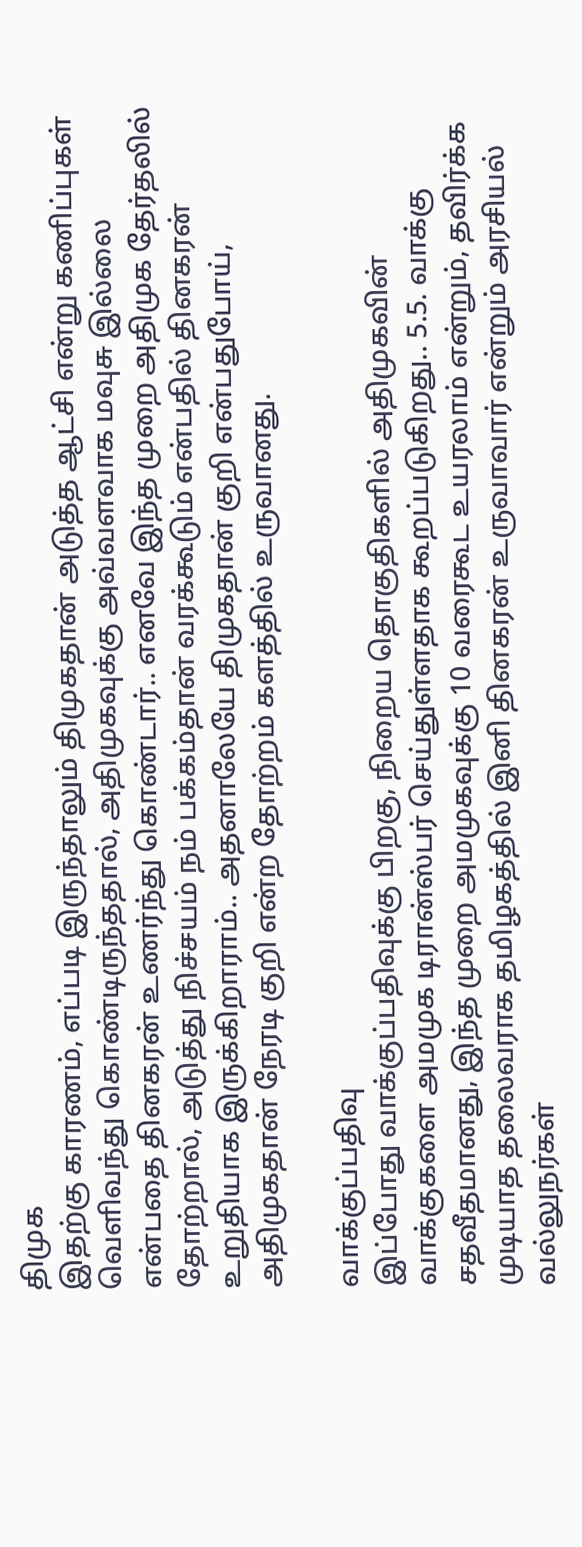திமுக
இதற்கு காரணம், எப்படி இருந்தாலும் திமுகதான் அடுத்த ஆட்சி என்று கணிப்புகள் வெளிவந்து கொண்டிருந்ததால், அதிமுகவுக்கு அவ்வளவாக மவுசு இல்லை என்பதை தினகரன் உணர்ந்து கொண்டார்.. எனவே இந்த முறை அதிமுக தேர்தலில் தோற்றால், அடுத்து நிச்சயம் நம் பக்கம்தான் வரக்கூடும் என்பதில் தினகரன் உறுதியாக இருக்கிறாராம்.. அதனாலேயே திமுகதான் குறி என்பதுபோய், அதிமுகதான் நேரடி குறி என்ற தோற்றம் களத்தில் உருவானது.

வாக்குப்பதிவு
இப்போது வாக்குப்பதிவுக்கு பிறகு, நிறைய தொகுதிகளில் அதிமுகவின் வாக்குகளை அமமுக டிரான்ஸ்பர் செய்துள்ளதாக கூறப்படுகிறது.. 5.5. வாக்கு சதவீதமானது, இந்த முறை அமமுகவுக்கு 10 வரைகூட உயரலாம் என்றும், தவிர்க்க முடியாத தலைவராக தமிழகத்தில் இனி தினகரன் உருவாவார் என்றும் அரசியல் வல்லுநர்கள்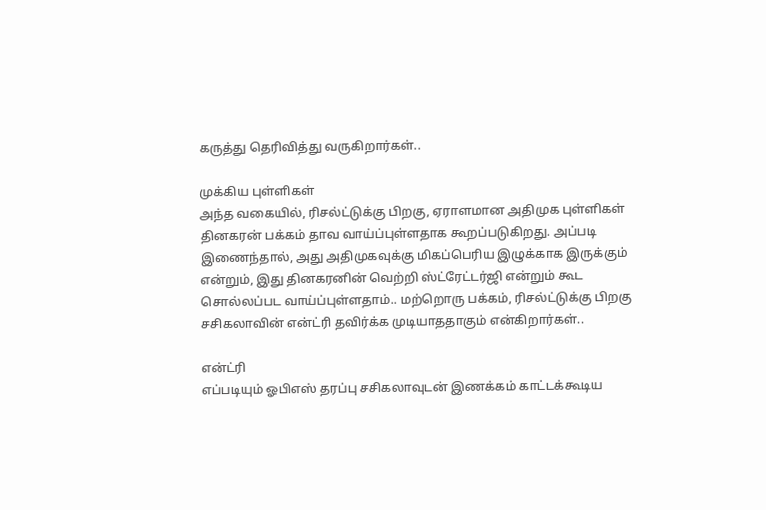கருத்து தெரிவித்து வருகிறார்கள்..

முக்கிய புள்ளிகள்
அந்த வகையில், ரிசல்ட்டுக்கு பிறகு, ஏராளமான அதிமுக புள்ளிகள் தினகரன் பக்கம் தாவ வாய்ப்புள்ளதாக கூறப்படுகிறது. அப்படி இணைந்தால், அது அதிமுகவுக்கு மிகப்பெரிய இழுக்காக இருக்கும் என்றும், இது தினகரனின் வெற்றி ஸ்ட்ரேட்டர்ஜி என்றும் கூட சொல்லப்பட வாய்ப்புள்ளதாம்.. மற்றொரு பக்கம், ரிசல்ட்டுக்கு பிறகு சசிகலாவின் என்ட்ரி தவிர்க்க முடியாததாகும் என்கிறார்கள்..

என்ட்ரி
எப்படியும் ஓபிஎஸ் தரப்பு சசிகலாவுடன் இணக்கம் காட்டக்கூடிய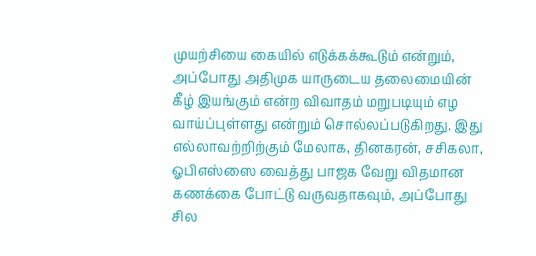முயற்சியை கையில் எடுக்கக்கூடும் என்றும், அப்போது அதிமுக யாருடைய தலைமையின் கீழ் இயங்கும் என்ற விவாதம் மறுபடியும் எழ வாய்ப்புள்ளது என்றும் சொல்லப்படுகிறது. இது எல்லாவற்றிற்கும் மேலாக, தினகரன், சசிகலா, ஓபிஎஸ்ஸை வைத்து பாஜக வேறு விதமான கணக்கை போட்டு வருவதாகவும், அப்போது சில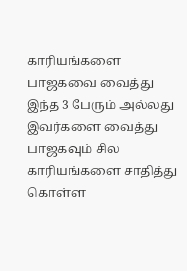காரியங்களை பாஜகவை வைத்து இந்த 3 பேரும் அல்லது இவர்களை வைத்து பாஜகவும் சில காரியங்களை சாதித்து கொள்ள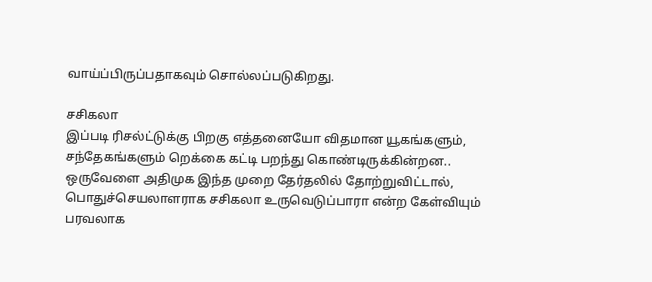வாய்ப்பிருப்பதாகவும் சொல்லப்படுகிறது.

சசிகலா
இப்படி ரிசல்ட்டுக்கு பிறகு எத்தனையோ விதமான யூகங்களும், சந்தேகங்களும் றெக்கை கட்டி பறந்து கொண்டிருக்கின்றன.. ஒருவேளை அதிமுக இந்த முறை தேர்தலில் தோற்றுவிட்டால், பொதுச்செயலாளராக சசிகலா உருவெடுப்பாரா என்ற கேள்வியும் பரவலாக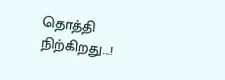தொத்தி நிற்கிறது...!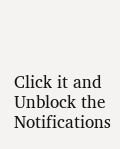Click it and Unblock the Notifications